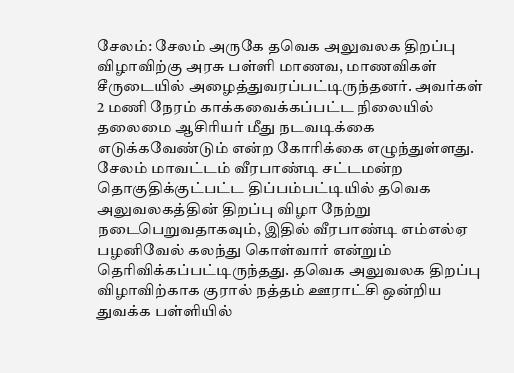சேலம்: சேலம் அருகே தவெக அலுவலக திறப்பு விழாவிற்கு அரசு பள்ளி மாணவ, மாணவிகள் சீருடையில் அழைத்துவரப்பட்டிருந்தனர். அவர்கள் 2 மணி நேரம் காக்கவைக்கப்பட்ட நிலையில் தலைமை ஆசிரியர் மீது நடவடிக்கை எடுக்கவேண்டும் என்ற கோரிக்கை எழுந்துள்ளது. சேலம் மாவட்டம் வீரபாண்டி சட்டமன்ற தொகுதிக்குட்பட்ட திப்பம்பட்டியில் தவெக அலுவலகத்தின் திறப்பு விழா நேற்று நடைபெறுவதாகவும், இதில் வீரபாண்டி எம்எல்ஏ பழனிவேல் கலந்து கொள்வார் என்றும் தெரிவிக்கப்பட்டிருந்தது. தவெக அலுவலக திறப்பு விழாவிற்காக குரால் நத்தம் ஊராட்சி ஒன்றிய துவக்க பள்ளியில்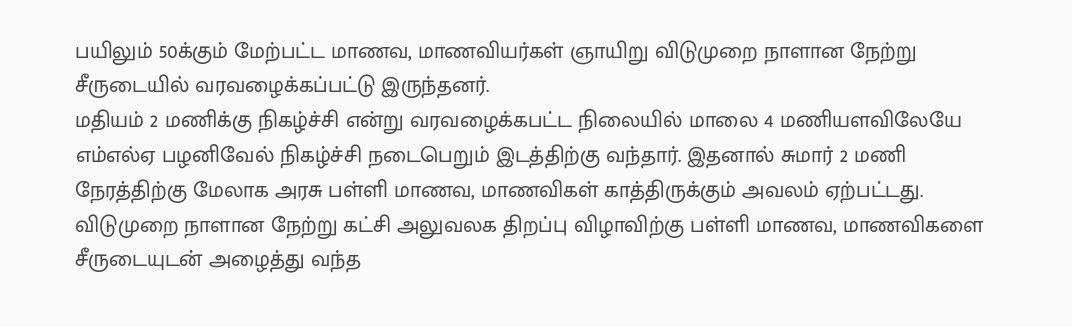பயிலும் 50க்கும் மேற்பட்ட மாணவ, மாணவியர்கள் ஞாயிறு விடுமுறை நாளான நேற்று சீருடையில் வரவழைக்கப்பட்டு இருந்தனர்.
மதியம் 2 மணிக்கு நிகழ்ச்சி என்று வரவழைக்கபட்ட நிலையில் மாலை 4 மணியளவிலேயே எம்எல்ஏ பழனிவேல் நிகழ்ச்சி நடைபெறும் இடத்திற்கு வந்தார். இதனால் சுமார் 2 மணி நேரத்திற்கு மேலாக அரசு பள்ளி மாணவ, மாணவிகள் காத்திருக்கும் அவலம் ஏற்பட்டது. விடுமுறை நாளான நேற்று கட்சி அலுவலக திறப்பு விழாவிற்கு பள்ளி மாணவ, மாணவிகளை சீருடையுடன் அழைத்து வந்த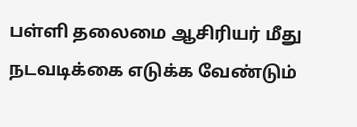பள்ளி தலைமை ஆசிரியர் மீது நடவடிக்கை எடுக்க வேண்டும்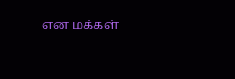என மக்கள்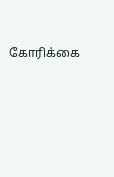கோரிக்கை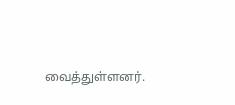வைத்துள்ளனர்.